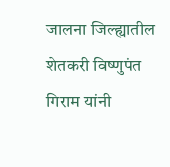जालना जिल्ह्यातील शेतकरी विष्णुपंत गिराम यांनी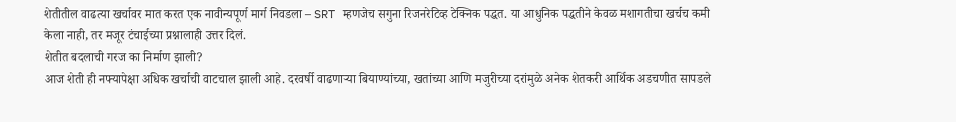शेतीतील वाढत्या खर्चावर मात करत एक नावीन्यपूर्ण मार्ग निवडला – SRT म्हणजेच सगुना रिजनरेटिव्ह टेक्निक पद्धत. या आधुनिक पद्धतीने केवळ मशागतीचा खर्चच कमी केला नाही, तर मजूर टंचाईच्या प्रश्नालाही उत्तर दिलं.
शेतीत बदलाची गरज का निर्माण झाली?
आज शेती ही नफ्यापेक्षा अधिक खर्चाची वाटचाल झाली आहे. दरवर्षी वाढणाऱ्या बियाण्यांच्या, खतांच्या आणि मजुरीच्या दरांमुळे अनेक शेतकरी आर्थिक अडचणीत सापडले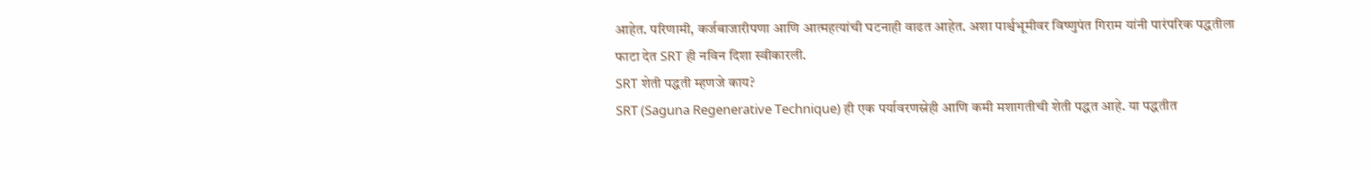आहेत. परिणामी, कर्जबाजारीपणा आणि आत्महत्यांची घटनाही वाढत आहेत. अशा पार्श्वभूमीवर विष्णुपंत गिराम यांनी पारंपरिक पद्धतीला फाटा देत SRT ही नविन दिशा स्वीकारली.
SRT शेती पद्धती म्हणजे काय?
SRT (Saguna Regenerative Technique) ही एक पर्यावरणस्नेही आणि कमी मशागतीची शेती पद्धत आहे. या पद्धतीत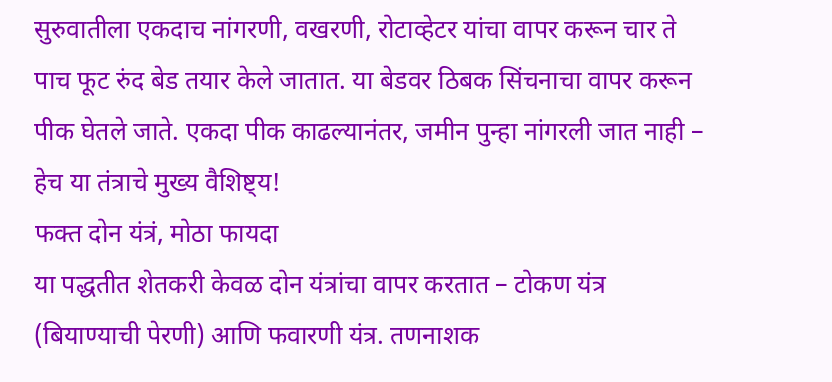सुरुवातीला एकदाच नांगरणी, वखरणी, रोटाव्हेटर यांचा वापर करून चार ते पाच फूट रुंद बेड तयार केले जातात. या बेडवर ठिबक सिंचनाचा वापर करून पीक घेतले जाते. एकदा पीक काढल्यानंतर, जमीन पुन्हा नांगरली जात नाही – हेच या तंत्राचे मुख्य वैशिष्ट्य!
फक्त दोन यंत्रं, मोठा फायदा
या पद्धतीत शेतकरी केवळ दोन यंत्रांचा वापर करतात – टोकण यंत्र (बियाण्याची पेरणी) आणि फवारणी यंत्र. तणनाशक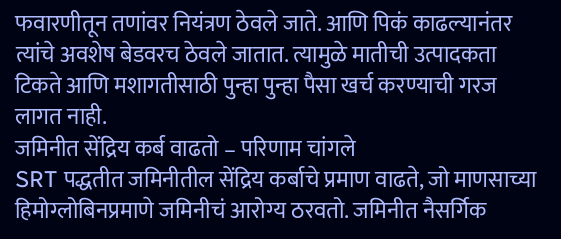फवारणीतून तणांवर नियंत्रण ठेवले जाते. आणि पिकं काढल्यानंतर त्यांचे अवशेष बेडवरच ठेवले जातात. त्यामुळे मातीची उत्पादकता टिकते आणि मशागतीसाठी पुन्हा पुन्हा पैसा खर्च करण्याची गरज लागत नाही.
जमिनीत सेंद्रिय कर्ब वाढतो – परिणाम चांगले
SRT पद्धतीत जमिनीतील सेंद्रिय कर्बाचे प्रमाण वाढते, जो माणसाच्या हिमोग्लोबिनप्रमाणे जमिनीचं आरोग्य ठरवतो. जमिनीत नैसर्गिक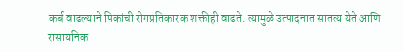कर्ब वाढल्याने पिकांची रोगप्रतिकारक शक्तीही वाढते. त्यामुळे उत्पादनात सातत्य येते आणि रासायनिक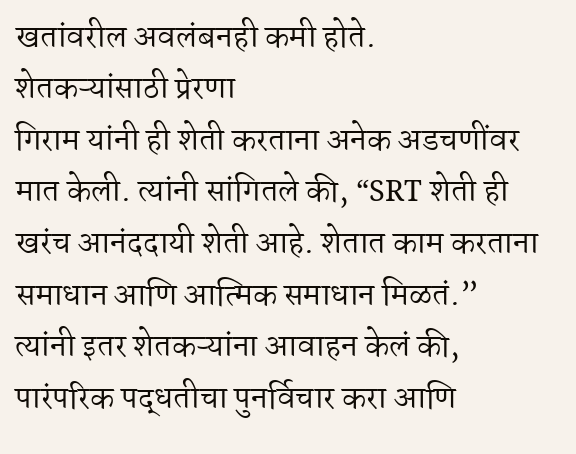खतांवरील अवलंबनही कमी होते.
शेतकऱ्यांसाठी प्रेरणा
गिराम यांनी ही शेती करताना अनेक अडचणींवर मात केली. त्यांनी सांगितले की, “SRT शेती ही खरंच आनंददायी शेती आहे. शेतात काम करताना समाधान आणि आत्मिक समाधान मिळतं.” त्यांनी इतर शेतकऱ्यांना आवाहन केलं की, पारंपरिक पद्धतीचा पुनर्विचार करा आणि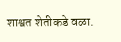शाश्वत शेतीकडे वळा.